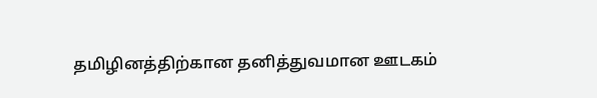தமிழினத்திற்கான தனித்துவமான ஊடகம்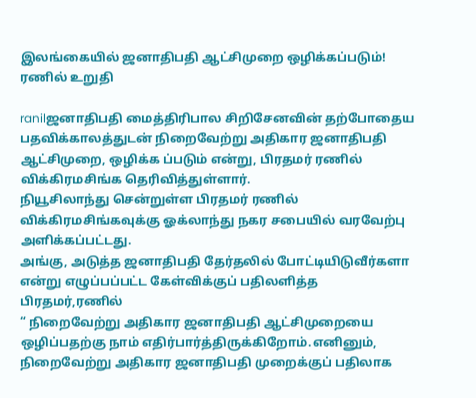இலங்கையில் ஜனாதிபதி ஆட்சிமுறை ஒழிக்கப்படும்! ரணில் உறுதி

ranilஜனாதிபதி மைத்திரிபால சிறிசேனவின் தற்போதைய பதவிக்காலத்துடன் நிறைவேற்று அதிகார ஜனாதிபதி ஆட்சிமுறை, ஒழிக்க ப்படும் என்று, பிரதமர் ரணில் விக்கிரமசிங்க தெரிவித்துள்ளார்.
நியூசிலாந்து சென்றுள்ள பிரதமர் ரணில் விக்கிரமசிங்கவுக்கு ஓக்லாந்து நகர சபையில் வரவேற்பு அளிக்கப்பட்டது.
அங்கு, அடுத்த ஜனாதிபதி தேர்தலில் போட்டியிடுவீர்களா என்று எழுப்பப்பட்ட கேள்விக்குப் பதிலளித்த பிரதமர்,ரணில்
“ நிறைவேற்று அதிகார ஜனாதிபதி ஆட்சிமுறையை ஒழிப்பதற்கு நாம் எதிர்பார்த்திருக்கிறோம்.எனினும், நிறைவேற்று அதிகார ஜனாதிபதி முறைக்குப் பதிலாக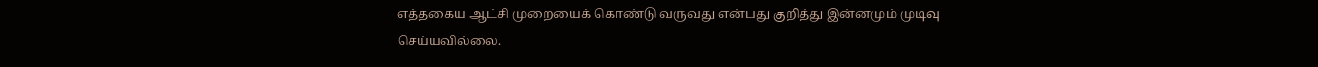எத்தகைய ஆட்சி முறையைக் கொண்டு வருவது என்பது குறித்து இன்னமும் முடிவு செய்யவில்லை.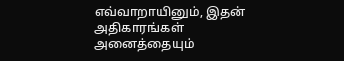எவ்வாறாயினும், இதன் அதிகாரங்கள் அனைத்தையும்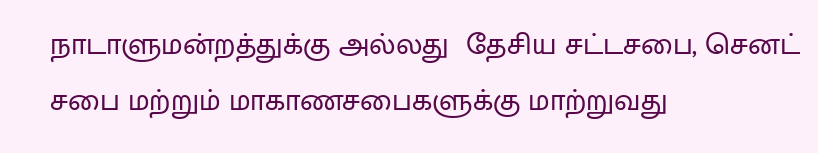நாடாளுமன்றத்துக்கு அல்லது  தேசிய சட்டசபை, செனட் சபை மற்றும் மாகாணசபைகளுக்கு மாற்றுவது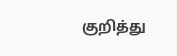குறித்து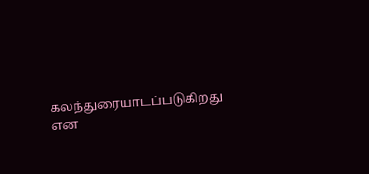கலந்துரையாடப்படுகிறது என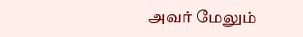அவர் மேலும்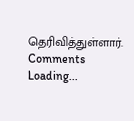தெரிவித்துள்ளார்.
Comments
Loading...